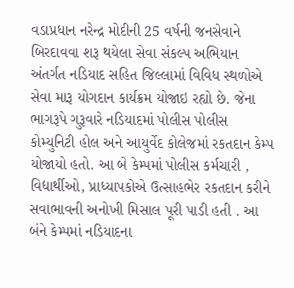વડાપ્રધાન નરેન્દ્ર મોદીની 25 વર્ષની જનસેવાને બિરદાવવા શરૂ થયેલા સેવા સંકલ્પ અભિયાન અંતર્ગત નડિયાદ સહિત જિલ્લામાં વિવિધ સ્થળોએ સેવા મારૂ યોગદાન કાર્યક્રમ યોજાઇ રહ્યો છે. જેના ભાગરૂપે ગુરૂવારે નડિયાદમાં પોલીસ પોલીસ કોમ્યુનિટી હોલ અને આયુર્વેદ કોલેજમાં રકતદાન કેમ્પ યોજાયો હતો. આ બે કેમ્પમાં પોલીસ કર્મચારી , વિદ્યાર્થીઓ, પ્રાધ્યાપકોએ ઉત્સાહભેર રકતદાન કરીને સવાભાવની અનોખી મિસાલ પૂરી પાડી હતી . આ બંને કેમ્પમાં નડિયાદના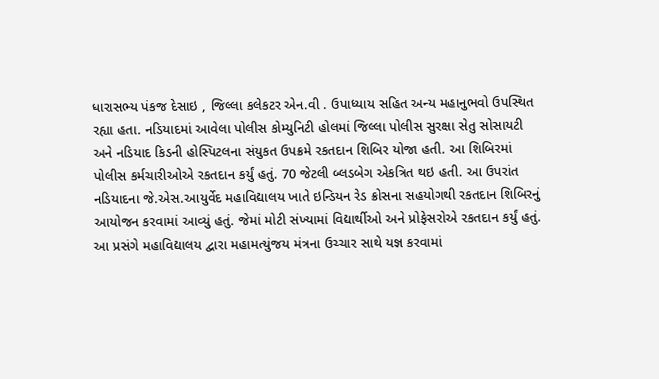ધારાસભ્ય પંકજ દેસાઇ , જિલ્લા કલેકટર એન.વી . ઉપાધ્યાય સહિત અન્ય મહાનુભવો ઉપસ્થિત રહ્યા હતા. નડિયાદમાં આવેલા પોલીસ કોમ્યુનિટી હોલમાં જિલ્લા પોલીસ સુરક્ષા સેતુ સોસાયટી અને નડિયાદ કિડની હોસ્પિટલના સંયુકત ઉપક્રમે રકતદાન શિબિર યોજા હતી. આ શિબિરમાં પોલીસ કર્મચારીઓએ રકતદાન કર્યું હતું. 70 જેટલી બ્લડબેગ એકત્રિત થઇ હતી. આ ઉપરાંત નડિયાદના જે.એસ.આયુર્વેદ મહાવિદ્યાલય ખાતે ઇન્ડિયન રેડ ક્રોસના સહયોગથી રકતદાન શિબિરનું આયોજન કરવામાં આવ્યું હતું. જેમાં મોટી સંખ્યામાં વિદ્યાર્થીઓ અને પ્રોફેસરોએ રકતદાન કર્યું હતું. આ પ્રસંગે મહાવિદ્યાલય દ્વારા મહામત્યુંજય મંત્રના ઉચ્ચાર સાથે યજ્ઞ કરવામાં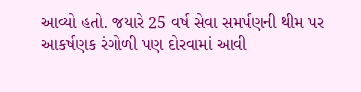આવ્યો હતો. જયારે 25 વર્ષ સેવા સમર્પણની થીમ પર આકર્ષણક રંગોળી પણ દોરવામાં આવી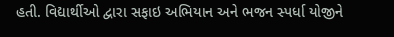હતી. વિદ્યાર્થીઓ દ્વારા સફાઇ અભિયાન અને ભજન સ્પર્ધા યોજીને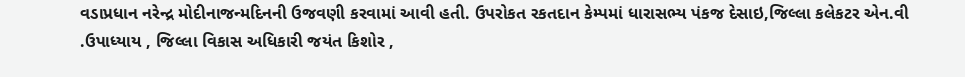વડાપ્રધાન નરેન્દ્ર મોદીનાજન્મદિનની ઉજવણી કરવામાં આવી હતી. ઉપરોકત રકતદાન કેમ્પમાં ધારાસભ્ય પંકજ દેસાઇ,જિલ્લા કલેકટર એન.વી .ઉપાધ્યાય , જિલ્લા વિકાસ અધિકારી જયંત કિશોર ,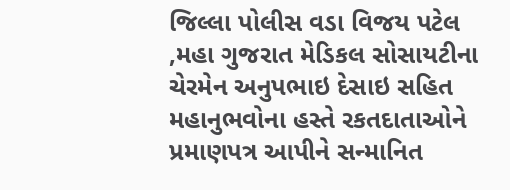જિલ્લા પોલીસ વડા વિજય પટેલ ,મહા ગુજરાત મેડિકલ સોસાયટીના ચેરમેન અનુપભાઇ દેસાઇ સહિત મહાનુભવોના હસ્તે રકતદાતાઓને પ્રમાણપત્ર આપીને સન્માનિત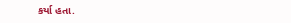કર્યા હતા.